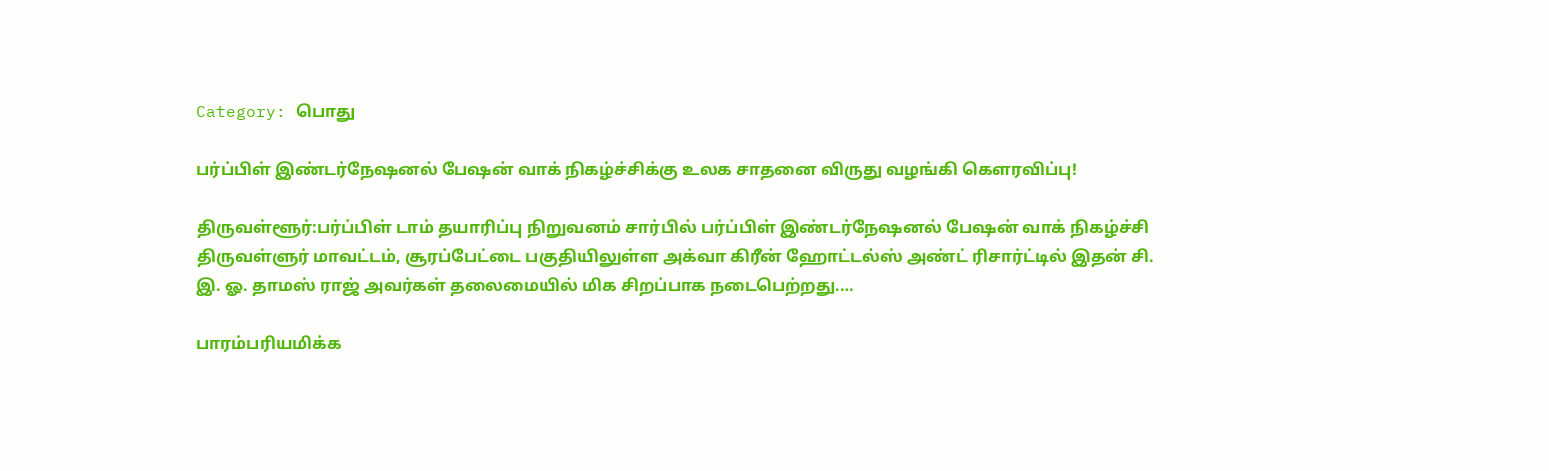Category: பொது

பர்ப்பிள் இண்டர்நேஷனல் பேஷன் வாக் நிகழ்ச்சிக்கு உலக சாதனை விருது வழங்கி கௌரவிப்பு!

திருவள்ளூர்:பர்ப்பிள் டாம் தயாரிப்பு நிறுவனம் சார்பில் பர்ப்பிள் இண்டர்நேஷனல் பேஷன் வாக் நிகழ்ச்சி திருவள்ளுர் மாவட்டம், சூரப்பேட்டை பகுதியிலுள்ள அக்வா கிரீன் ஹோட்டல்ஸ் அண்ட் ரிசார்ட்டில் இதன் சி. இ. ஓ. தாமஸ் ராஜ் அவர்கள் தலைமையில் மிக சிறப்பாக நடைபெற்றது.…

பாரம்பரியமிக்க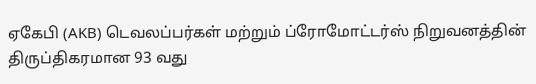ஏகேபி (AKB) டெவலப்பர்கள் மற்றும் ப்ரோமோட்டர்ஸ் நிறுவனத்தின் திருப்திகரமான 93 வது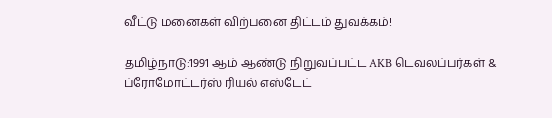வீட்டு மனைகள் விற்பனை திட்டம் துவக்கம்!

தமிழ்நாடு:1991 ஆம் ஆண்டு நிறுவப்பட்ட AKB டெவலப்பர்கள் & ப்ரோமோட்டர்ஸ் ரியல் எஸ்டேட்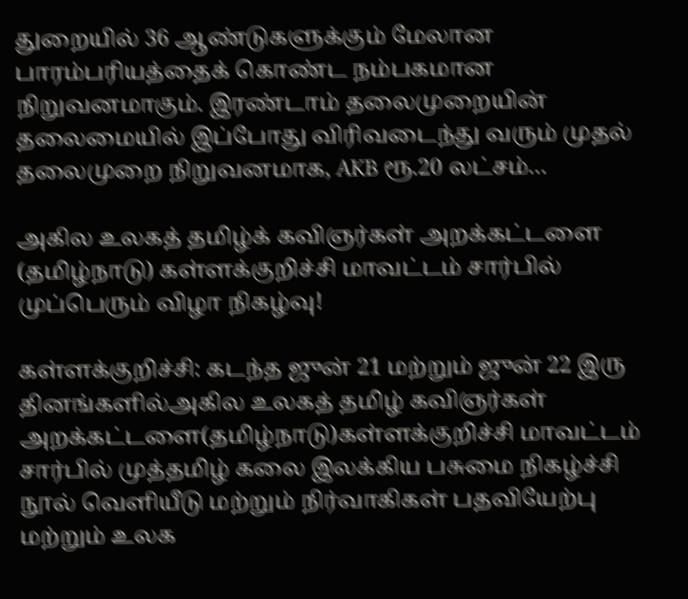துறையில் 36 ஆண்டுகளுக்கும் மேலான பாரம்பரியத்தைக் கொண்ட நம்பகமான நிறுவனமாகும். இரண்டாம் தலைமுறையின் தலைமையில் இப்போது விரிவடைந்து வரும் முதல் தலைமுறை நிறுவனமாக, AKB ரூ.20 லட்சம்…

அகில உலகத் தமிழ்க் கவிஞர்கள் அறக்கட்டளை (தமிழ்நாடு) கள்ளக்குறிச்சி மாவட்டம் சார்பில் முப்பெரும் விழா நிகழ்வு!

கள்ளக்குறிச்சி: கடந்த ஜுன் 21 மற்றும் ஜுன் 22 இரு தினங்களில்அகில உலகத் தமிழ் கவிஞர்கள் அறக்கட்டளை(தமிழ்நாடு)கள்ளக்குறிச்சி மாவட்டம் சார்பில் முத்தமிழ் கலை இலக்கிய பசுமை நிகழ்ச்சி நூல் வெளியீடு மற்றும் நிர்வாகிகள் பதவியேற்பு மற்றும் உலக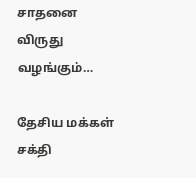சாதனை விருது வழங்கும்…

தேசிய மக்கள் சக்தி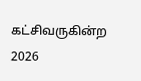கட்சிவருகின்ற 2026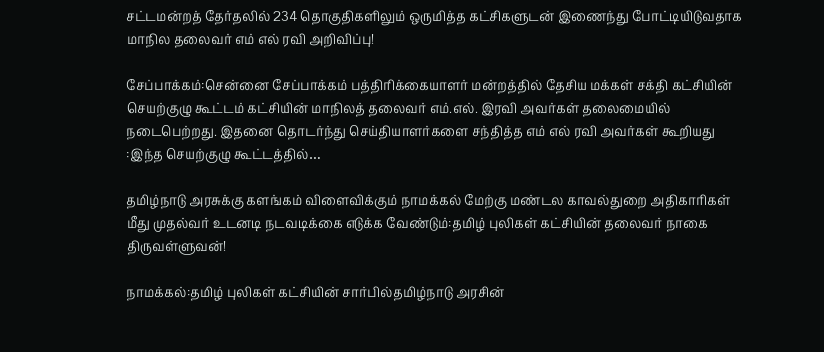சட்டமன்றத் தேர்தலில் 234 தொகுதிகளிலும் ஒருமித்த கட்சிகளுடன் இணைந்து போட்டியிடுவதாக மாநில தலைவர் எம் எல் ரவி அறிவிப்பு!

சேப்பாக்கம்:சென்னை சேப்பாக்கம் பத்திரிக்கையாளர் மன்றத்தில் தேசிய மக்கள் சக்தி கட்சியின் செயற்குழு கூட்டம் கட்சியின் மாநிலத் தலைவர் எம்.எல். இரவி அவர்கள் தலைமையில் நடைபெற்றது. இதனை தொடர்ந்து செய்தியாளர்களை சந்தித்த எம் எல் ரவி அவர்கள் கூறியது :இந்த செயற்குழு கூட்டத்தில்…

தமிழ்நாடு அரசுக்கு களங்கம் விளைவிக்கும் நாமக்கல் மேற்கு மண்டல காவல்துறை அதிகாரிகள் மீது முதல்வர் உடனடி நடவடிக்கை எடுக்க வேண்டும்:தமிழ் புலிகள் கட்சியின் தலைவர் நாகை திருவள்ளுவன்!

நாமக்கல்:தமிழ் புலிகள் கட்சியின் சார்பில்தமிழ்நாடு அரசின்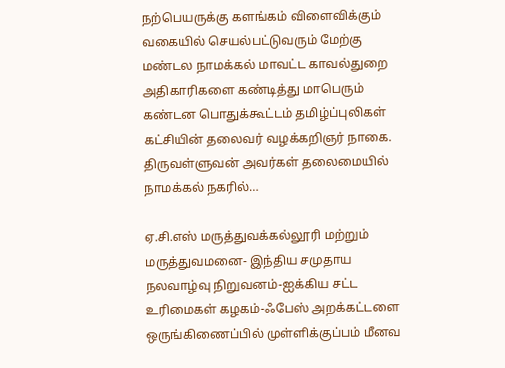நற்பெயருக்கு களங்கம் விளைவிக்கும் வகையில் செயல்பட்டுவரும் மேற்கு மண்டல நாமக்கல் மாவட்ட காவல்துறை அதிகாரிகளை கண்டித்து மாபெரும் கண்டன பொதுக்கூட்டம் தமிழ்ப்புலிகள் கட்சியின் தலைவர் வழக்கறிஞர் நாகை. திருவள்ளுவன் அவர்கள் தலைமையில் நாமக்கல் நகரில்…

ஏ.சி.எஸ் மருத்துவக்கல்லூரி மற்றும் மருத்துவமனை- இந்திய சமுதாய நலவாழ்வு நிறுவனம்-ஐக்கிய சட்ட உரிமைகள் கழகம்-ஃபேஸ் அறக்கட்டளை ஒருங்கிணைப்பில் முள்ளிக்குப்பம் மீனவ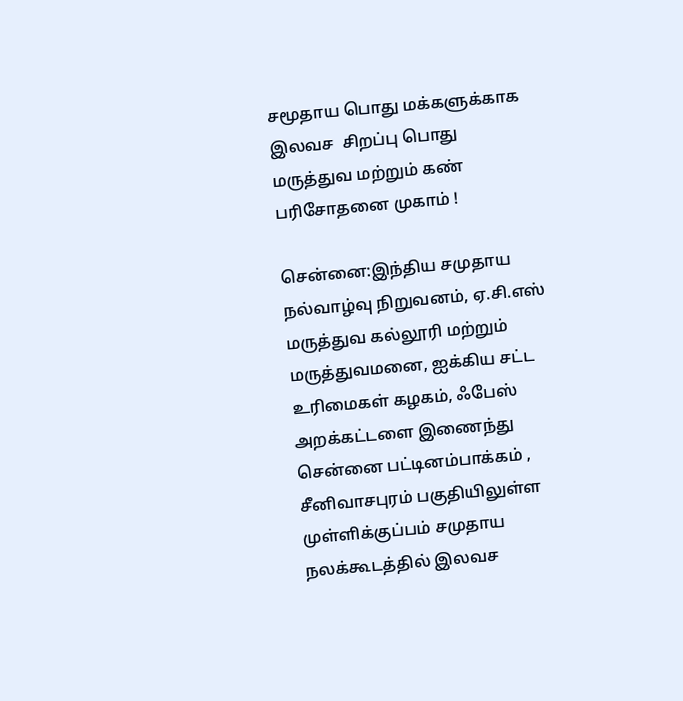சமூதாய பொது மக்களுக்காக இலவச  சிறப்பு பொது மருத்துவ மற்றும் கண் பரிசோதனை முகாம் !

சென்னை:இந்திய சமுதாய நல்வாழ்வு நிறுவனம், ஏ.சி.எஸ் மருத்துவ கல்லூரி மற்றும் மருத்துவமனை, ஐக்கிய சட்ட உரிமைகள் கழகம், ஃபேஸ் அறக்கட்டளை இணைந்து சென்னை பட்டினம்பாக்கம் , சீனிவாசபுரம் பகுதியிலுள்ள முள்ளிக்குப்பம் சமுதாய நலக்கூடத்தில் இலவச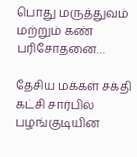பொது மருத்துவம் மற்றும் கண் பரிசோதனை…

தேசிய மக்கள் சக்தி கட்சி சார்பில் பழங்குடியின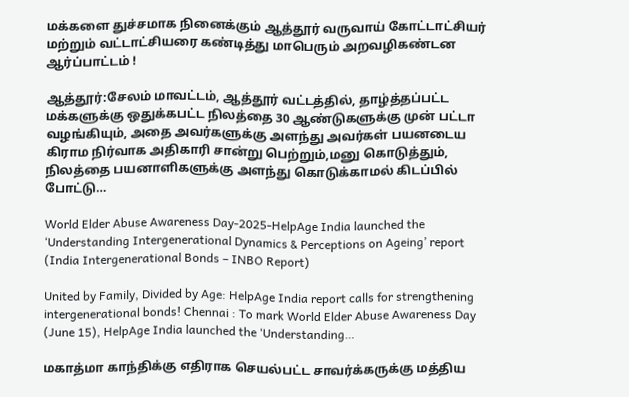மக்களை துச்சமாக நினைக்கும் ஆத்தூர் வருவாய் கோட்டாட்சியர் மற்றும் வட்டாட்சியரை கண்டித்து மாபெரும் அறவழிகண்டன ஆர்ப்பாட்டம் !

ஆத்தூர்:சேலம் மாவட்டம், ஆத்தூர் வட்டத்தில், தாழ்த்தப்பட்ட மக்களுக்கு ஒதுக்கபட்ட நிலத்தை 30 ஆண்டுகளுக்கு முன் பட்டா வழங்கியும், அதை அவர்களுக்கு அளந்து அவர்கள் பயனடைய கிராம நிர்வாக அதிகாரி சான்று பெற்றும்,மனு கொடுத்தும், நிலத்தை பயனாளிகளுக்கு அளந்து கொடுக்காமல் கிடப்பில் போட்டு…

World Elder Abuse Awareness Day-2025-HelpAge India launched the ‘Understanding Intergenerational Dynamics & Perceptions on Ageing’ report (India Intergenerational Bonds – INBO Report)

United by Family, Divided by Age: HelpAge India report calls for strengthening intergenerational bonds! Chennai : To mark World Elder Abuse Awareness Day (June 15), HelpAge India launched the ‘Understanding…

மகாத்மா காந்திக்கு எதிராக செயல்பட்ட சாவர்க்கருக்கு மத்திய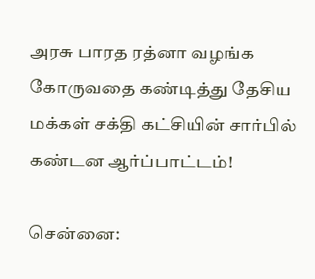அரசு பாரத ரத்னா வழங்க கோருவதை கண்டித்து தேசிய மக்கள் சக்தி கட்சியின் சார்பில் கண்டன ஆர்ப்பாட்டம்!

சென்னை: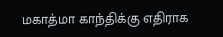மகாத்மா காந்திக்கு எதிராக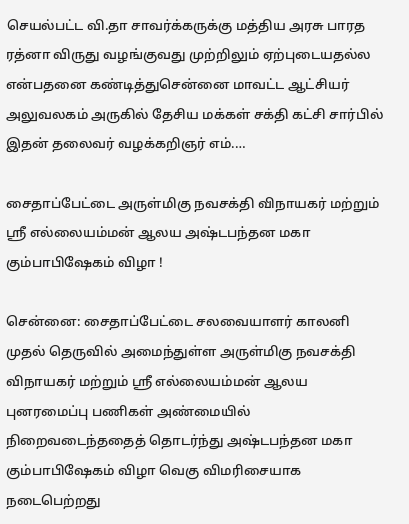செயல்பட்ட வி.தா சாவர்க்கருக்கு மத்திய அரசு பாரத ரத்னா விருது வழங்குவது முற்றிலும் ஏற்புடையதல்ல என்பதனை கண்டித்துசென்னை மாவட்ட ஆட்சியர் அலுவலகம் அருகில் தேசிய மக்கள் சக்தி கட்சி சார்பில் இதன் தலைவர் வழக்கறிஞர் எம்.…

சைதாப்பேட்டை அருள்மிகு நவசக்தி விநாயகர் மற்றும் ஶ்ரீ எல்லையம்மன் ஆலய அஷ்டபந்தன மகா கும்பாபிஷேகம் விழா !

சென்னை: சைதாப்பேட்டை சலவையாளர் காலனி முதல் தெருவில் அமைந்துள்ள அருள்மிகு நவசக்தி விநாயகர் மற்றும் ஶ்ரீ எல்லையம்மன் ஆலய புனரமைப்பு பணிகள் அண்மையில் நிறைவடைந்ததைத் தொடர்ந்து அஷ்டபந்தன மகா கும்பாபிஷேகம் விழா வெகு விமரிசையாக நடைபெற்றது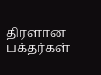திரளான பக்தர்கள்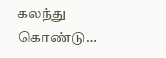கலந்து கொண்டு…